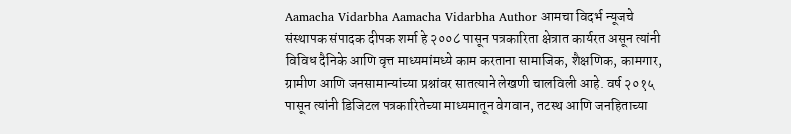Aamacha Vidarbha Aamacha Vidarbha Author आमचा विदर्भ न्यूजचे संस्थापक संपादक दीपक शर्मा हे २००८ पासून पत्रकारिता क्षेत्रात कार्यरत असून त्यांनी विविध दैनिके आणि वृत्त माध्यमांमध्ये काम करताना सामाजिक, शैक्षणिक, कामगार, ग्रामीण आणि जनसामान्यांच्या प्रश्नांवर सातत्याने लेखणी चालविली आहे. वर्ष २०१५ पासून त्यांनी डिजिटल पत्रकारितेच्या माध्यमातून वेगवान, तटस्थ आणि जनहिताच्या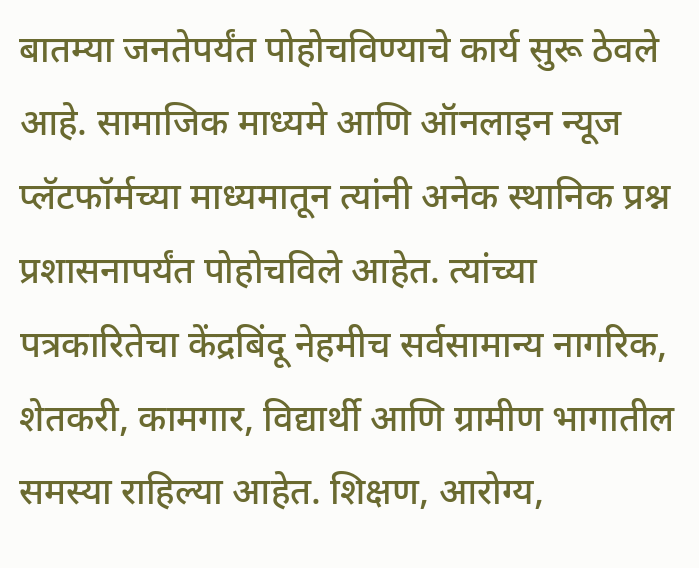बातम्या जनतेपर्यंत पोहोचविण्याचे कार्य सुरू ठेवले आहे. सामाजिक माध्यमे आणि ऑनलाइन न्यूज प्लॅटफॉर्मच्या माध्यमातून त्यांनी अनेक स्थानिक प्रश्न प्रशासनापर्यंत पोहोचविले आहेत. त्यांच्या पत्रकारितेचा केंद्रबिंदू नेहमीच सर्वसामान्य नागरिक, शेतकरी, कामगार, विद्यार्थी आणि ग्रामीण भागातील समस्या राहिल्या आहेत. शिक्षण, आरोग्य,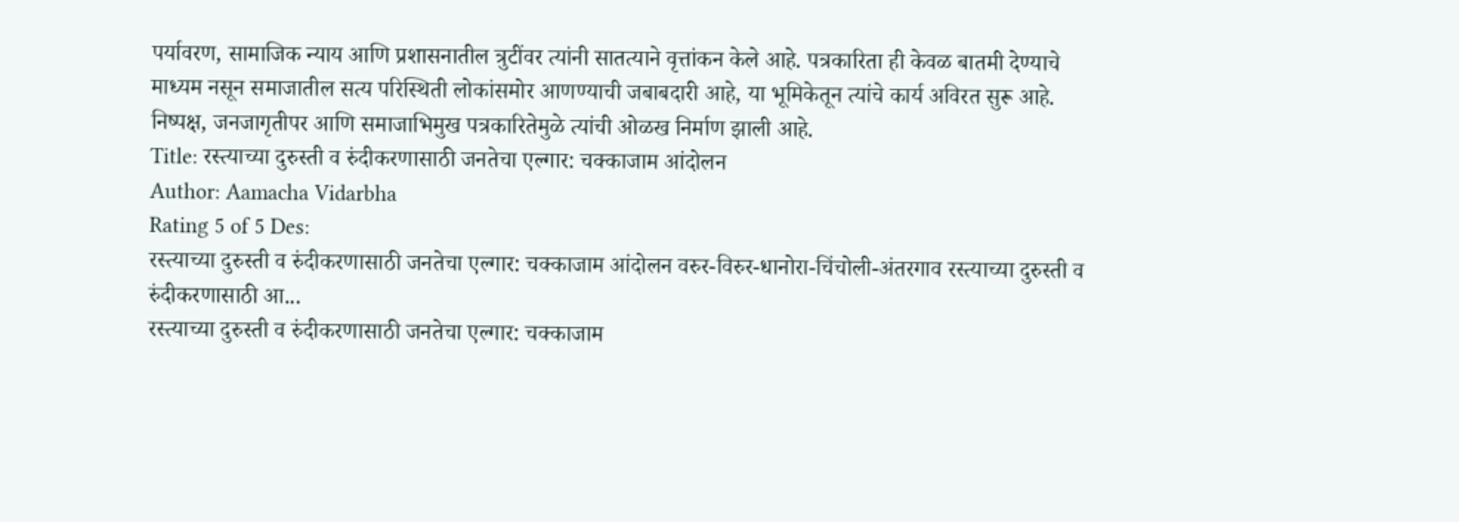पर्यावरण, सामाजिक न्याय आणि प्रशासनातील त्रुटींवर त्यांनी सातत्याने वृत्तांकन केले आहे. पत्रकारिता ही केवळ बातमी देण्याचे माध्यम नसून समाजातील सत्य परिस्थिती लोकांसमोर आणण्याची जबाबदारी आहे, या भूमिकेतून त्यांचे कार्य अविरत सुरू आहे. निष्पक्ष, जनजागृतीपर आणि समाजाभिमुख पत्रकारितेमुळे त्यांची ओळख निर्माण झाली आहे.
Title: रस्त्याच्या दुरुस्ती व रुंदीकरणासाठी जनतेचा एल्गार: चक्काजाम आंदोलन
Author: Aamacha Vidarbha
Rating 5 of 5 Des:
रस्त्याच्या दुरुस्ती व रुंदीकरणासाठी जनतेचा एल्गार: चक्काजाम आंदोलन वरुर-विरुर-धानोरा-चिंचोली-अंतरगाव रस्त्याच्या दुरुस्ती व रुंदीकरणासाठी आ...
रस्त्याच्या दुरुस्ती व रुंदीकरणासाठी जनतेचा एल्गार: चक्काजाम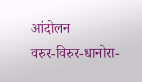आंदोलन
वरुर-विरुर-धानोरा-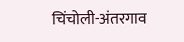चिंचोली-अंतरगाव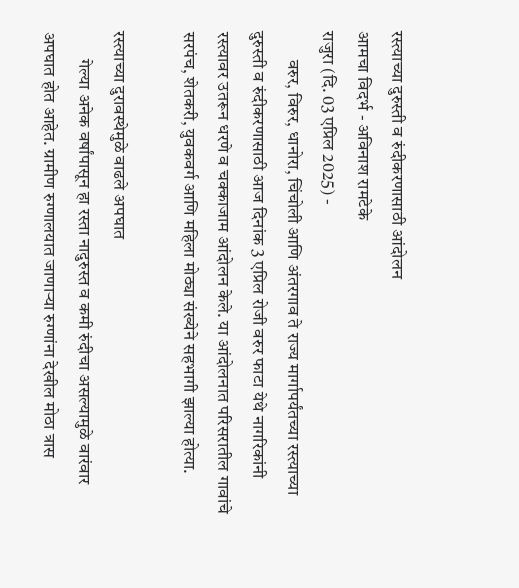रस्त्याच्या दुरुस्ती व रुंदीकरणासाठी आंदोलन
आमचा विदर्भ - अविनाश रामटेके
राजुरा (दि. 03 एप्रिल 2025) -
        वरुर, विरुर, धानोरा, चिंचोली आणि अंतरगाव ते राज्य मार्गापर्यंतच्या रस्त्याच्या दुरुस्ती व रुंदीकरणासाठी आज दिनांक 3 एप्रिल रोजी वरुर फाटा येथे नागरिकांनी रस्त्यावर उतरून धरणे व चक्काजाम आंदोलन केले. या आंदोलनात परिसरातील गावांचे सरपंच, शेतकरी, युवकवर्ग आणि महिला मोठ्या संख्येने सहभागी झाल्या होत्या.

रस्त्याच्या दुरावस्थेमुळे वाढले अपघात
        गेल्या अनेक वर्षांपासून हा रस्ता नादुरुस्त व कमी रुंदीचा असल्यामुळे वारंवार अपघात होत आहेत. ग्रामीण रुग्णालयात जाणाऱ्या रुग्णांना देखील मोठा त्रास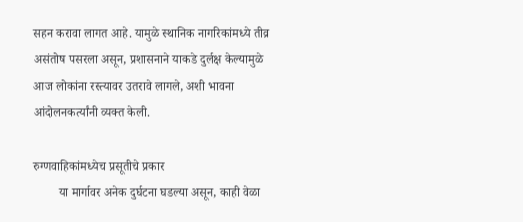सहन करावा लागत आहे. यामुळे स्थानिक नागरिकांमध्ये तीव्र असंतोष पसरला असून, प्रशासनाने याकडे दुर्लक्ष केल्यामुळे आज लोकांना रस्त्यावर उतरावे लागले, अशी भावना आंदोलनकर्त्यांनी व्यक्त केली.

रुग्णवाहिकांमध्येच प्रसूतीचे प्रकार
        या मार्गावर अनेक दुर्घटना घडल्या असून, काही वेळा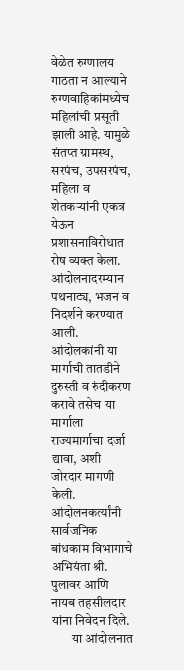वेळेत रुग्णालय गाठता न आल्याने रुग्णवाहिकांमध्येच महिलांची प्रसूती झाली आहे. यामुळे संतप्त ग्रामस्थ, सरपंच, उपसरपंच, महिला व शेतकऱ्यांनी एकत्र येऊन प्रशासनाविरोधात रोष व्यक्त केला. आंदोलनादरम्यान पथनाट्य, भजन व निदर्शने करण्यात आली. आंदोलकांनी या मार्गाची तातडीने दुरुस्ती व रुंदीकरण करावे तसेच या मार्गाला राज्यमार्गाचा दर्जा द्यावा, अशी जोरदार मागणी केली. आंदोलनकर्त्यांनी सार्वजनिक बांधकाम विभागाचे अभियंता श्री. पुलावर आणि नायब तहसीलदार यांना निवेदन दिले.
        या आंदोलनात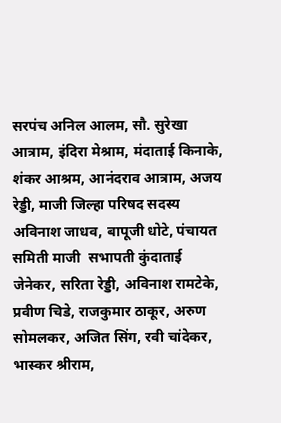सरपंच अनिल आलम, सौ. सुरेखा आत्राम, इंदिरा मेश्राम, मंदाताई किनाके, शंकर आश्रम, आनंदराव आत्राम, अजय रेड्डी, माजी जिल्हा परिषद सदस्य अविनाश जाधव, बापूजी धोटे, पंचायत समिती माजी  सभापती कुंदाताई जेनेकर, सरिता रेड्डी, अविनाश रामटेके, प्रवीण चिडे, राजकुमार ठाकूर, अरुण सोमलकर, अजित सिंग, रवी चांदेकर, भास्कर श्रीराम,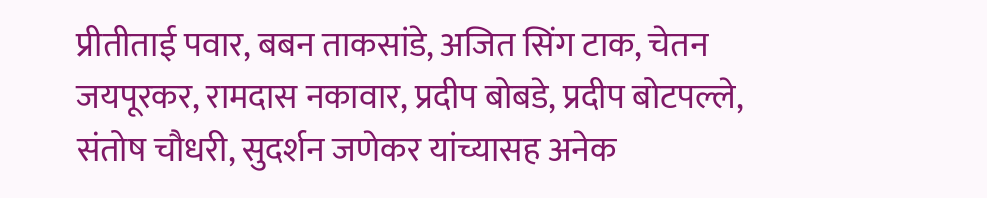प्रीतीताई पवार, बबन ताकसांडे, अजित सिंग टाक, चेतन जयपूरकर, रामदास नकावार, प्रदीप बोबडे, प्रदीप बोटपल्ले, संतोष चौधरी, सुदर्शन जणेकर यांच्यासह अनेक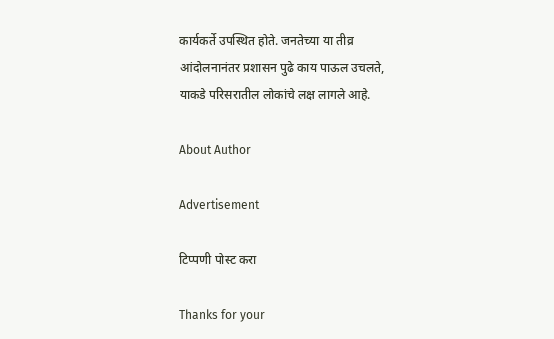कार्यकर्ते उपस्थित होते. जनतेच्या या तीव्र आंदोलनानंतर प्रशासन पुढे काय पाऊल उचलते, याकडे परिसरातील लोकांचे लक्ष लागले आहे.

About Author

Advertisement

टिप्पणी पोस्ट करा

Thanks for your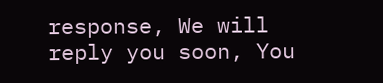response, We will reply you soon, You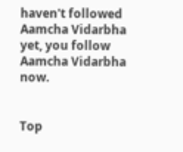haven't followed Aamcha Vidarbha yet, you follow Aamcha Vidarbha now.


Top